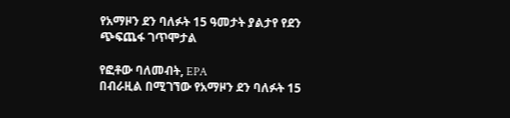የአማዞን ደን ባለፉት 15 ዓመታት ያልታየ የደን ጭፍጨፋ ገጥሞታል

የፎቶው ባለመብት, EPA
በብራዚል በሚገኘው የአማዞን ደን ባለፉት 15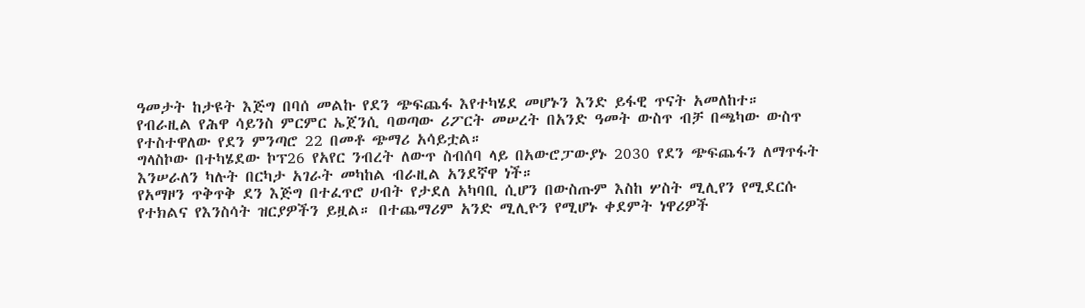ዓመታት ከታዩት እጅግ በባሰ መልኩ የደን ጭፍጨፋ እየተካሄደ መሆኑን እንድ ይፋዊ ጥናት አመለከተ።
የብራዚል የሕዋ ሳይንስ ምርምር ኤጀንሲ ባወጣው ሪፖርት መሠረት በአንድ ዓመት ውስጥ ብቻ በጫካው ውስጥ የተስተዋለው የደን ምንጣሮ 22 በመቶ ጭማሪ አሳይቷል።
ግላስኮው በተካሄደው ኮፕ26 የአየር ንብረት ለውጥ ስብሰባ ላይ በአውሮፓውያኑ 2030 የደን ጭፍጨፋን ለማጥፋት እንሠራለን ካሉት በርካታ አገራት መካከል ብራዚል አንደኛዋ ነች።
የአማዞን ጥቅጥቅ ደን እጅግ በተፈጥሮ ሀብት የታደለ አካባቢ ሲሆን በውስጡም እስከ ሦስት ሚሊየን የሚደርሱ የተክልና የእንስሳት ዝርያዎችን ይዟል። በተጨማሪም አንድ ሚሊዮን የሚሆኑ ቀደምት ነዋሪዎች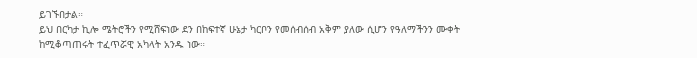ይገኙበታል።
ይህ በርካታ ኪሎ ሜትሮችን የሚሸፍነው ደን በከፍተኛ ሁኔታ ካርቦን የመሰብሰብ አቅም ያለው ሲሆን የዓለማችንን ሙቀት ከሚቆጣጠሩት ተፈጥሯዊ አካላት አንዱ ነው።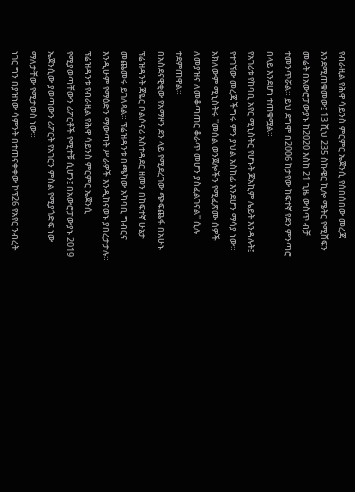የብራዚል የሕዋ ሳይንስ ምርምር ኤጀንሲ የሰበሰበው መረጃ እንደሚጠቁመው፤ 13 ሺህ 235 ስኩዌር ኪሎ ሜትር የሚሸፍን መሬት በአውሮፓውያኑ ከ2020 እስከ 21 ጊዜ ውስጥ ብቻ ተመንጥሯል። ይህ ደግሞ በ2006 ከታየው ከፍተኛ የደን ምንጣሮ በላይ እንደሆነ ተጠቁሟል።
የአገሪቱ የከባቢ አየር ሚኒስትር የሆኑት ጆአኪም ሌይት እንዳሉት፤ የተገኘው መረጃ ችግሩ ምን ያህል አስከፊ እንደሆን ማሳያ ነው። አክለውም ሚኒስትሩ ''መሰል ወንጀሎችን የሚፈጽሙ ሰዎች ለመያዝና ለመቆጣጠር ቆራጥ መሆን ያስፈልገናል'' ሲሉ ተደምጠዋል።
በአስደናዊቂው የአማዞን ደን ላይ የሚደረገው ጭፍጨፋ በአሁኑ ፕሬዝዳንት ጃዬር ቦልሶናሪ አስተዳደር ዘመን በከፍተኛ ሁኔታ መጨመሩ ይገለጻል። ፕሬዝዳንቱ በጫካው አካባቢ ግብርና እንዲሁም የማዕድን ማውጣት ሥራዎች እንዲከናወኑ ያበረታታሉ።
ፕሬዝዳንቱ የብራዚል የሕዋ ሳይንስ ምርምር ኤጀንሲ የሚያወጣቸውን ሪፖርቶች የሚተቹ ሲሆን፤ በአውሮፓውያኑ 2019 ኤጀንሲው ያወጣውን ሪፖርት የአገርን ምስል የሚያጎድፍ ነው ማለታቸው የሚታወስ ነው።
ነገር ግን በያዝነው ሳምንት በተጠናቀቀው ኮፕ26 የአየር ንብረት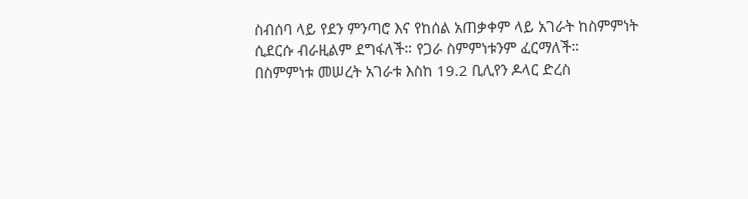ስብሰባ ላይ የደን ምንጣሮ እና የከሰል አጠቃቀም ላይ አገራት ከስምምነት ሲደርሱ ብራዚልም ደግፋለች። የጋራ ስምምነቱንም ፈርማለች።
በስምምነቱ መሠረት አገራቱ እስከ 19.2 ቢሊየን ዶላር ድረስ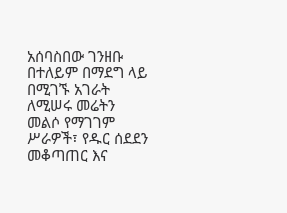አሰባስበው ገንዘቡ በተለይም በማደግ ላይ በሚገኙ አገራት ለሚሠሩ መሬትን መልሶ የማገገም ሥራዎች፣ የዱር ሰደደን መቆጣጠር እና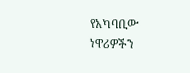የአካባቢው ነዋሪዎችን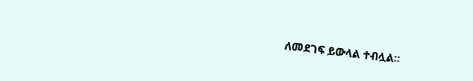ለመደገፍ ይውላል ተብሏል።